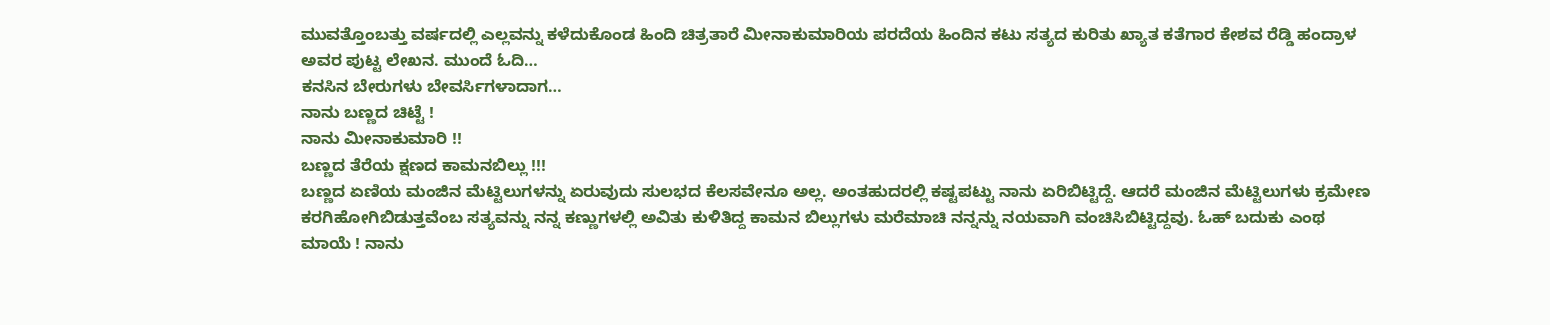ಮುವತ್ತೊಂಬತ್ತು ವರ್ಷದಲ್ಲಿ ಎಲ್ಲವನ್ನು ಕಳೆದುಕೊಂಡ ಹಿಂದಿ ಚಿತ್ರತಾರೆ ಮೀನಾಕುಮಾರಿಯ ಪರದೆಯ ಹಿಂದಿನ ಕಟು ಸತ್ಯದ ಕುರಿತು ಖ್ಯಾತ ಕತೆಗಾರ ಕೇಶವ ರೆಡ್ಡಿ ಹಂದ್ರಾಳ ಅವರ ಪುಟ್ಟ ಲೇಖನ. ಮುಂದೆ ಓದಿ…
ಕನಸಿನ ಬೇರುಗಳು ಬೇವರ್ಸಿಗಳಾದಾಗ…
ನಾನು ಬಣ್ಣದ ಚಿಟ್ಟೆ !
ನಾನು ಮೀನಾಕುಮಾರಿ !!
ಬಣ್ಣದ ತೆರೆಯ ಕ್ಷಣದ ಕಾಮನಬಿಲ್ಲು !!!
ಬಣ್ಣದ ಏಣಿಯ ಮಂಜಿನ ಮೆಟ್ಟಿಲುಗಳನ್ನು ಏರುವುದು ಸುಲಭದ ಕೆಲಸವೇನೂ ಅಲ್ಲ. ಅಂತಹುದರಲ್ಲಿ ಕಷ್ಟಪಟ್ಟು ನಾನು ಏರಿಬಿಟ್ಟಿದ್ದೆ. ಆದರೆ ಮಂಜಿನ ಮೆಟ್ಟಿಲುಗಳು ಕ್ರಮೇಣ ಕರಗಿಹೋಗಿಬಿಡುತ್ತವೆಂಬ ಸತ್ಯವನ್ನು ನನ್ನ ಕಣ್ಣುಗಳಲ್ಲಿ ಅವಿತು ಕುಳಿತಿದ್ದ ಕಾಮನ ಬಿಲ್ಲುಗಳು ಮರೆಮಾಚಿ ನನ್ನನ್ನು ನಯವಾಗಿ ವಂಚಿಸಿಬಿಟ್ಟಿದ್ದವು. ಓಹ್ ಬದುಕು ಎಂಥ ಮಾಯೆ ! ನಾನು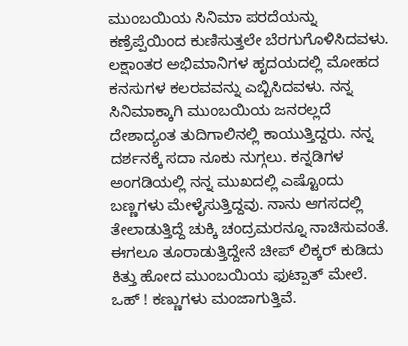ಮುಂಬಯಿಯ ಸಿನಿಮಾ ಪರದೆಯನ್ನು ಕಣ್ರೆಪ್ಪೆಯಿಂದ ಕುಣಿಸುತ್ತಲೇ ಬೆರಗುಗೊಳಿಸಿದವಳು. ಲಕ್ಷಾಂತರ ಅಭಿಮಾನಿಗಳ ಹೃದಯದಲ್ಲಿ ಮೋಹದ ಕನಸುಗಳ ಕಲರವವನ್ನು ಎಬ್ಬಿಸಿದವಳು. ನನ್ನ ಸಿನಿಮಾಕ್ಕಾಗಿ ಮುಂಬಯಿಯ ಜನರಲ್ಲದೆ ದೇಶಾದ್ಯಂತ ತುದಿಗಾಲಿನಲ್ಲಿ ಕಾಯುತ್ತಿದ್ದರು. ನನ್ನ ದರ್ಶನಕ್ಕೆ ಸದಾ ನೂಕು ನುಗ್ಗಲು. ಕನ್ನಡಿಗಳ ಅಂಗಡಿಯಲ್ಲಿ ನನ್ನ ಮುಖದಲ್ಲಿ ಎಷ್ಟೊಂದು ಬಣ್ಣಗಳು ಮೇಳೈಸುತ್ತಿದ್ದವು. ನಾನು ಆಗಸದಲ್ಲಿ ತೇಲಾಡುತ್ತಿದ್ದೆ ಚುಕ್ಕಿ ಚಂದ್ರಮರನ್ನೂ ನಾಚಿಸುವಂತೆ. ಈಗಲೂ ತೂರಾಡುತ್ತಿದ್ದೇನೆ ಚೀಪ್ ಲಿಕ್ಕರ್ ಕುಡಿದು ಕಿತ್ತು ಹೋದ ಮುಂಬಯಿಯ ಫುಟ್ಪಾತ್ ಮೇಲೆ. ಒಹ್ ! ಕಣ್ಣುಗಳು ಮಂಜಾಗುತ್ತಿವೆ.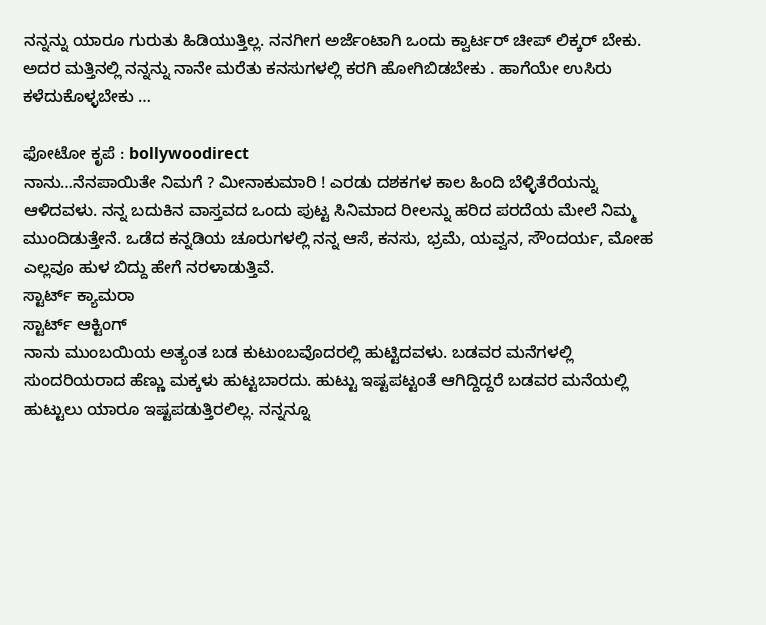ನನ್ನನ್ನು ಯಾರೂ ಗುರುತು ಹಿಡಿಯುತ್ತಿಲ್ಲ. ನನಗೀಗ ಅರ್ಜೆಂಟಾಗಿ ಒಂದು ಕ್ವಾರ್ಟರ್ ಚೀಪ್ ಲಿಕ್ಕರ್ ಬೇಕು. ಅದರ ಮತ್ತಿನಲ್ಲಿ ನನ್ನನ್ನು ನಾನೇ ಮರೆತು ಕನಸುಗಳಲ್ಲಿ ಕರಗಿ ಹೋಗಿಬಿಡಬೇಕು . ಹಾಗೆಯೇ ಉಸಿರು ಕಳೆದುಕೊಳ್ಳಬೇಕು …

ಫೋಟೋ ಕೃಪೆ : bollywoodirect
ನಾನು…ನೆನಪಾಯಿತೇ ನಿಮಗೆ ? ಮೀನಾಕುಮಾರಿ ! ಎರಡು ದಶಕಗಳ ಕಾಲ ಹಿಂದಿ ಬೆಳ್ಳಿತೆರೆಯನ್ನು ಆಳಿದವಳು. ನನ್ನ ಬದುಕಿನ ವಾಸ್ತವದ ಒಂದು ಪುಟ್ಟ ಸಿನಿಮಾದ ರೀಲನ್ನು ಹರಿದ ಪರದೆಯ ಮೇಲೆ ನಿಮ್ಮ ಮುಂದಿಡುತ್ತೇನೆ. ಒಡೆದ ಕನ್ನಡಿಯ ಚೂರುಗಳಲ್ಲಿ ನನ್ನ ಆಸೆ, ಕನಸು, ಭ್ರಮೆ, ಯವ್ವನ, ಸೌಂದರ್ಯ, ಮೋಹ ಎಲ್ಲವೂ ಹುಳ ಬಿದ್ದು ಹೇಗೆ ನರಳಾಡುತ್ತಿವೆ.
ಸ್ಟಾರ್ಟ್ ಕ್ಯಾಮರಾ
ಸ್ಟಾರ್ಟ್ ಆಕ್ಟಿಂಗ್
ನಾನು ಮುಂಬಯಿಯ ಅತ್ಯಂತ ಬಡ ಕುಟುಂಬವೊದರಲ್ಲಿ ಹುಟ್ಟಿದವಳು. ಬಡವರ ಮನೆಗಳಲ್ಲಿ ಸುಂದರಿಯರಾದ ಹೆಣ್ಣು ಮಕ್ಕಳು ಹುಟ್ಟಬಾರದು. ಹುಟ್ಟು ಇಷ್ಟಪಟ್ಟಂತೆ ಆಗಿದ್ದಿದ್ದರೆ ಬಡವರ ಮನೆಯಲ್ಲಿ ಹುಟ್ಟುಲು ಯಾರೂ ಇಷ್ಟಪಡುತ್ತಿರಲಿಲ್ಲ. ನನ್ನನ್ನೂ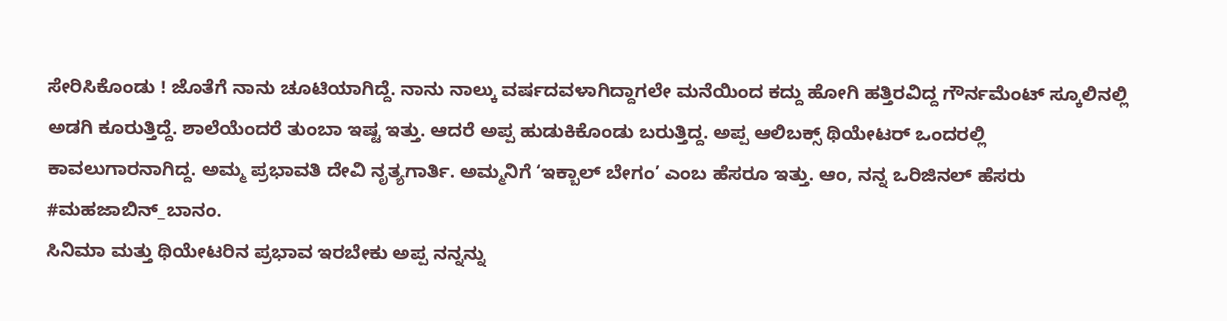ಸೇರಿಸಿಕೊಂಡು ! ಜೊತೆಗೆ ನಾನು ಚೂಟಿಯಾಗಿದ್ದೆ. ನಾನು ನಾಲ್ಕು ವರ್ಷದವಳಾಗಿದ್ದಾಗಲೇ ಮನೆಯಿಂದ ಕದ್ದು ಹೋಗಿ ಹತ್ತಿರವಿದ್ದ ಗೌರ್ನಮೆಂಟ್ ಸ್ಕೂಲಿನಲ್ಲಿ ಅಡಗಿ ಕೂರುತ್ತಿದ್ದೆ. ಶಾಲೆಯೆಂದರೆ ತುಂಬಾ ಇಷ್ಟ ಇತ್ತು. ಆದರೆ ಅಪ್ಪ ಹುಡುಕಿಕೊಂಡು ಬರುತ್ತಿದ್ದ. ಅಪ್ಪ ಆಲಿಬಕ್ಸ್ ಥಿಯೇಟರ್ ಒಂದರಲ್ಲಿ ಕಾವಲುಗಾರನಾಗಿದ್ದ. ಅಮ್ಮ ಪ್ರಭಾವತಿ ದೇವಿ ನೃತ್ಯಗಾರ್ತಿ. ಅಮ್ಮನಿಗೆ ‘ಇಕ್ಬಾಲ್ ಬೇಗಂ’ ಎಂಬ ಹೆಸರೂ ಇತ್ತು. ಆಂ, ನನ್ನ ಒರಿಜಿನಲ್ ಹೆಸರು #ಮಹಜಾಬಿನ್_ಬಾನಂ.
ಸಿನಿಮಾ ಮತ್ತು ಥಿಯೇಟರಿನ ಪ್ರಭಾವ ಇರಬೇಕು ಅಪ್ಪ ನನ್ನನ್ನು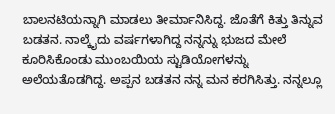ಬಾಲನಟಿಯನ್ನಾಗಿ ಮಾಡಲು ತೀರ್ಮಾನಿಸಿದ್ದ. ಜೊತೆಗೆ ಕಿತ್ತು ತಿನ್ನುವ ಬಡತನ. ನಾಲ್ಕೈದು ವರ್ಷಗಳಾಗಿದ್ದ ನನ್ನನ್ನು ಭುಜದ ಮೇಲೆ ಕೂರಿಸಿಕೊಂಡು ಮುಂಬಯಿಯ ಸ್ಟುಡಿಯೋಗಳನ್ನು ಅಲೆಯತೊಡಗಿದ್ದ. ಅಪ್ಪನ ಬಡತನ ನನ್ನ ಮನ ಕರಗಿಸಿತ್ತು. ನನ್ನಲ್ಲೂ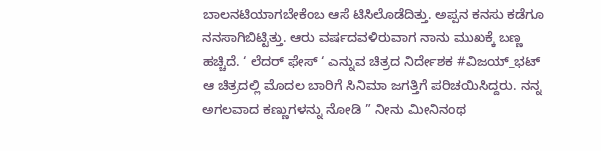ಬಾಲನಟಿಯಾಗಬೇಕೆಂಬ ಆಸೆ ಟಿಸಿಲೊಡೆದಿತ್ತು. ಅಪ್ಪನ ಕನಸು ಕಡೆಗೂ ನನಸಾಗಿಬಿಟ್ಟಿತ್ತು. ಆರು ವರ್ಷದವಳಿರುವಾಗ ನಾನು ಮುಖಕ್ಕೆ ಬಣ್ಣ ಹಚ್ಚಿದೆ. ‘ ಲೆದರ್ ಫೇಸ್ ‘ ಎನ್ನುವ ಚಿತ್ರದ ನಿರ್ದೇಶಕ #ವಿಜಯ್_ಭಟ್ ಆ ಚಿತ್ರದಲ್ಲಿ ಮೊದಲ ಬಾರಿಗೆ ಸಿನಿಮಾ ಜಗತ್ತಿಗೆ ಪರಿಚಯಿಸಿದ್ದರು. ನನ್ನ ಅಗಲವಾದ ಕಣ್ಣುಗಳನ್ನು ನೋಡಿ ” ನೀನು ಮೀನಿನಂಥ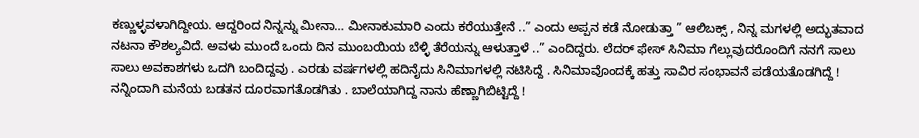ಕಣ್ಣುಳ್ಳವಳಾಗಿದ್ದೀಯ. ಆದ್ದರಿಂದ ನಿನ್ನನ್ನು ಮೀನಾ… ಮೀನಾಕುಮಾರಿ ಎಂದು ಕರೆಯುತ್ತೇನೆ ..” ಎಂದು ಅಪ್ಪನ ಕಡೆ ನೋಡುತ್ತಾ ” ಆಲಿಬಕ್ಸ್ , ನಿನ್ನ ಮಗಳಲ್ಲಿ ಅದ್ಭುತವಾದ ನಟನಾ ಕೌಶಲ್ಯವಿದೆ. ಅವಳು ಮುಂದೆ ಒಂದು ದಿನ ಮುಂಬಯಿಯ ಬೆಳ್ಳಿ ತೆರೆಯನ್ನು ಆಳುತ್ತಾಳೆ ..” ಎಂದಿದ್ದರು. ಲೆದರ್ ಫೇಸ್ ಸಿನಿಮಾ ಗೆಲ್ಲುವುದರೊಂದಿಗೆ ನನಗೆ ಸಾಲು ಸಾಲು ಅವಕಾಶಗಳು ಒದಗಿ ಬಂದಿದ್ದವು . ಎರಡು ವರ್ಷಗಳಲ್ಲಿ ಹದಿನೈದು ಸಿನಿಮಾಗಳಲ್ಲಿ ನಟಿಸಿದ್ದೆ . ಸಿನಿಮಾವೊಂದಕ್ಕೆ ಹತ್ತು ಸಾವಿರ ಸಂಭಾವನೆ ಪಡೆಯತೊಡಗಿದ್ದೆ ! ನನ್ನಿಂದಾಗಿ ಮನೆಯ ಬಡತನ ದೂರವಾಗತೊಡಗಿತು . ಬಾಲೆಯಾಗಿದ್ದ ನಾನು ಹೆಣ್ಣಾಗಿಬಿಟ್ಟಿದ್ದೆ !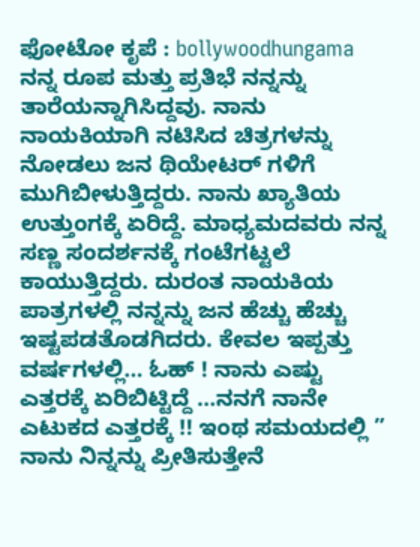ಫೋಟೋ ಕೃಪೆ : bollywoodhungama
ನನ್ನ ರೂಪ ಮತ್ತು ಪ್ರತಿಭೆ ನನ್ನನ್ನು ತಾರೆಯನ್ನಾಗಿಸಿದ್ದವು. ನಾನು ನಾಯಕಿಯಾಗಿ ನಟಿಸಿದ ಚಿತ್ರಗಳನ್ನು ನೋಡಲು ಜನ ಥಿಯೇಟರ್ ಗಳಿಗೆ ಮುಗಿಬೀಳುತ್ತಿದ್ದರು. ನಾನು ಖ್ಯಾತಿಯ ಉತ್ತುಂಗಕ್ಕೆ ಏರಿದ್ದೆ. ಮಾಧ್ಯಮದವರು ನನ್ನ ಸಣ್ಣ ಸಂದರ್ಶನಕ್ಕೆ ಗಂಟೆಗಟ್ಟಲೆ ಕಾಯುತ್ತಿದ್ದರು. ದುರಂತ ನಾಯಕಿಯ ಪಾತ್ರಗಳಲ್ಲಿ ನನ್ನನ್ನು ಜನ ಹೆಚ್ಚು ಹೆಚ್ಚು ಇಷ್ಟಪಡತೊಡಗಿದರು. ಕೇವಲ ಇಪ್ಪತ್ತು ವರ್ಷಗಳಲ್ಲಿ… ಓಹ್ ! ನಾನು ಎಷ್ಟು ಎತ್ತರಕ್ಕೆ ಏರಿಬಿಟ್ಟಿದ್ದೆ …ನನಗೆ ನಾನೇ ಎಟುಕದ ಎತ್ತರಕ್ಕೆ !! ಇಂಥ ಸಮಯದಲ್ಲಿ ” ನಾನು ನಿನ್ನನ್ನು ಪ್ರೀತಿಸುತ್ತೇನೆ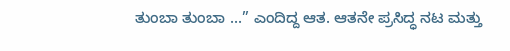ತುಂಬಾ ತುಂಬಾ ...” ಎಂದಿದ್ದ ಆತ. ಆತನೇ ಪ್ರಸಿದ್ಧ ನಟ ಮತ್ತು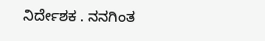ನಿರ್ದೇಶಕ . ನನಗಿಂತ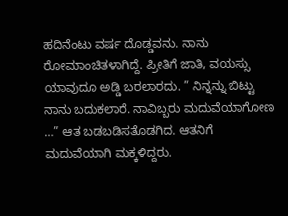ಹದಿನೆಂಟು ವರ್ಷ ದೊಡ್ಡವನು. ನಾನು ರೋಮಾಂಚಿತಳಾಗಿದ್ದೆ. ಪ್ರೀತಿಗೆ ಜಾತಿ, ವಯಸ್ಸು ಯಾವುದೂ ಅಡ್ಡಿ ಬರಲಾರದು. ” ನಿನ್ನನ್ನು ಬಿಟ್ಟು ನಾನು ಬದುಕಲಾರೆ. ನಾವಿಬ್ಬರು ಮದುವೆಯಾಗೋಣ …” ಆತ ಬಡಬಡಿಸತೊಡಗಿದ. ಆತನಿಗೆ ಮದುವೆಯಾಗಿ ಮಕ್ಕಳಿದ್ದರು.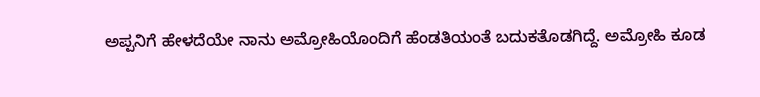ಅಪ್ಪನಿಗೆ ಹೇಳದೆಯೇ ನಾನು ಅಮ್ರೋಹಿಯೊಂದಿಗೆ ಹೆಂಡತಿಯಂತೆ ಬದುಕತೊಡಗಿದ್ದೆ. ಅಮ್ರೋಹಿ ಕೂಡ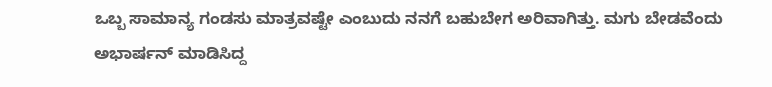ಒಬ್ಬ ಸಾಮಾನ್ಯ ಗಂಡಸು ಮಾತ್ರವಷ್ಟೇ ಎಂಬುದು ನನಗೆ ಬಹುಬೇಗ ಅರಿವಾಗಿತ್ತು. ಮಗು ಬೇಡವೆಂದು ಅಭಾರ್ಷನ್ ಮಾಡಿಸಿದ್ದ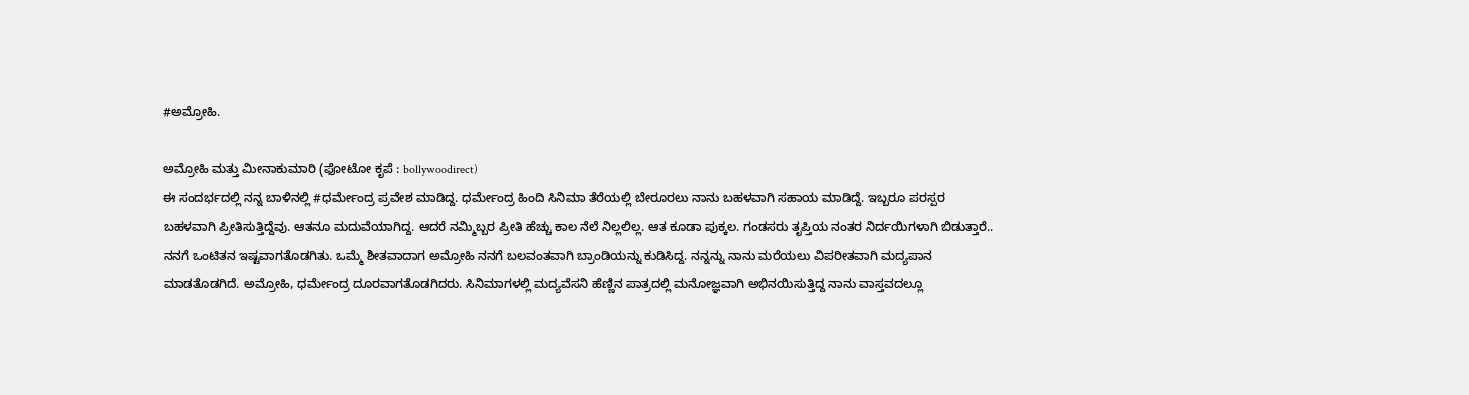#ಅಮ್ರೋಹಿ.

ಅಮ್ರೋಹಿ ಮತ್ತು ಮೀನಾಕುಮಾರಿ (ಫೋಟೋ ಕೃಪೆ : bollywoodirect)
ಈ ಸಂದರ್ಭದಲ್ಲಿ ನನ್ನ ಬಾಳಿನಲ್ಲಿ #ಧರ್ಮೇಂದ್ರ ಪ್ರವೇಶ ಮಾಡಿದ್ದ. ಧರ್ಮೇಂದ್ರ ಹಿಂದಿ ಸಿನಿಮಾ ತೆರೆಯಲ್ಲಿ ಬೇರೂರಲು ನಾನು ಬಹಳವಾಗಿ ಸಹಾಯ ಮಾಡಿದ್ದೆ. ಇಬ್ಬರೂ ಪರಸ್ಪರ ಬಹಳವಾಗಿ ಪ್ರೀತಿಸುತ್ತಿದ್ದೆವು. ಆತನೂ ಮದುವೆಯಾಗಿದ್ದ. ಆದರೆ ನಮ್ಮಿಬ್ಬರ ಪ್ರೀತಿ ಹೆಚ್ಚು ಕಾಲ ನೆಲೆ ನಿಲ್ಲಲಿಲ್ಲ. ಆತ ಕೂಡಾ ಪುಕ್ಕಲ. ಗಂಡಸರು ತೃಪ್ತಿಯ ನಂತರ ನಿರ್ದಯಿಗಳಾಗಿ ಬಿಡುತ್ತಾರೆ.. ನನಗೆ ಒಂಟಿತನ ಇಷ್ಟವಾಗತೊಡಗಿತು. ಒಮ್ಮೆ ಶೀತವಾದಾಗ ಅಮ್ರೋಹಿ ನನಗೆ ಬಲವಂತವಾಗಿ ಬ್ರಾಂಡಿಯನ್ನು ಕುಡಿಸಿದ್ದ. ನನ್ನನ್ನು ನಾನು ಮರೆಯಲು ವಿಪರೀತವಾಗಿ ಮದ್ಯಪಾನ ಮಾಡತೊಡಗಿದೆ. ಅಮ್ರೋಹಿ, ಧರ್ಮೇಂದ್ರ ದೂರವಾಗತೊಡಗಿದರು. ಸಿನಿಮಾಗಳಲ್ಲಿ ಮದ್ಯವೆಸನಿ ಹೆಣ್ಣಿನ ಪಾತ್ರದಲ್ಲಿ ಮನೋಜ್ಞವಾಗಿ ಅಭಿನಯಿಸುತ್ತಿದ್ದ ನಾನು ವಾಸ್ತವದಲ್ಲೂ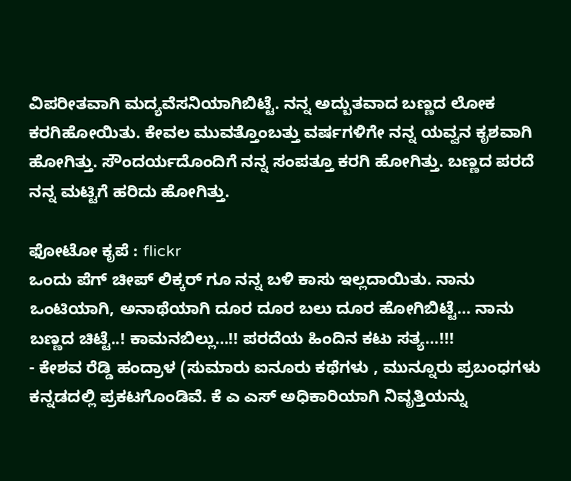ವಿಪರೀತವಾಗಿ ಮದ್ಯವೆಸನಿಯಾಗಿಬಿಟ್ಟೆ. ನನ್ನ ಅದ್ಬುತವಾದ ಬಣ್ಣದ ಲೋಕ ಕರಗಿಹೋಯಿತು. ಕೇವಲ ಮುವತ್ತೊಂಬತ್ತು ವರ್ಷಗಳಿಗೇ ನನ್ನ ಯವ್ವನ ಕೃಶವಾಗಿ ಹೋಗಿತ್ತು. ಸೌಂದರ್ಯದೊಂದಿಗೆ ನನ್ನ ಸಂಪತ್ತೂ ಕರಗಿ ಹೋಗಿತ್ತು. ಬಣ್ಣದ ಪರದೆ ನನ್ನ ಮಟ್ಟಿಗೆ ಹರಿದು ಹೋಗಿತ್ತು.

ಫೋಟೋ ಕೃಪೆ : flickr
ಒಂದು ಪೆಗ್ ಚೀಪ್ ಲಿಕ್ಕರ್ ಗೂ ನನ್ನ ಬಳಿ ಕಾಸು ಇಲ್ಲದಾಯಿತು. ನಾನು ಒಂಟಿಯಾಗಿ, ಅನಾಥೆಯಾಗಿ ದೂರ ದೂರ ಬಲು ದೂರ ಹೋಗಿಬಿಟ್ಟೆ… ನಾನು ಬಣ್ಣದ ಚಿಟ್ಟೆ..! ಕಾಮನಬಿಲ್ಲು…!! ಪರದೆಯ ಹಿಂದಿನ ಕಟು ಸತ್ಯ…!!!
- ಕೇಶವ ರೆಡ್ಡಿ ಹಂದ್ರಾಳ (ಸುಮಾರು ಐನೂರು ಕಥೆಗಳು , ಮುನ್ನೂರು ಪ್ರಬಂಧಗಳು ಕನ್ನಡದಲ್ಲಿ ಪ್ರಕಟಗೊಂಡಿವೆ. ಕೆ ಎ ಎಸ್ ಅಧಿಕಾರಿಯಾಗಿ ನಿವೃತ್ತಿಯನ್ನು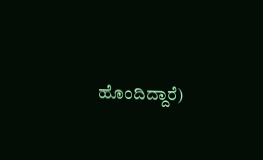ಹೊಂದಿದ್ದಾರೆ)